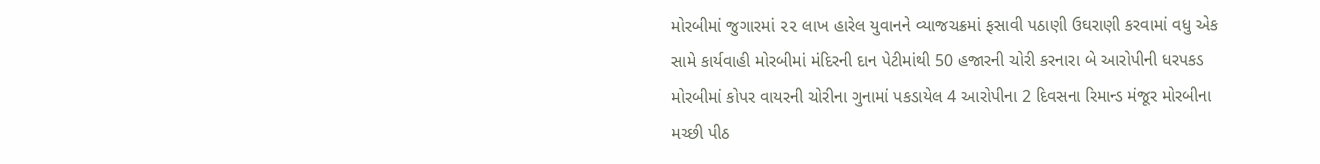મોરબીમાં જુગારમાં ૨૨ લાખ હારેલ યુવાનને વ્યાજચક્રમાં ફસાવી પઠાણી ઉઘરાણી કરવામાં વધુ એક સામે કાર્યવાહી મોરબીમાં મંદિરની દાન પેટીમાંથી 50 હજારની ચોરી કરનારા બે આરોપીની ધરપકડ મોરબીમાં કોપર વાયરની ચોરીના ગુનામાં પકડાયેલ 4 આરોપીના 2 દિવસના રિમાન્ડ મંજૂર મોરબીના મચ્છી પીઠ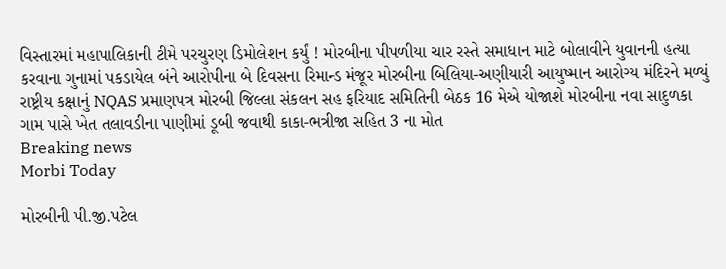વિસ્તારમાં મહાપાલિકાની ટીમે પરચુરણ ડિમોલેશન કર્યું ! મોરબીના પીપળીયા ચાર રસ્તે સમાધાન માટે બોલાવીને યુવાનની હત્યા કરવાના ગુનામાં પકડાયેલ બંને આરોપીના બે દિવસના રિમાન્ડ મંજૂર મોરબીના બિલિયા-અણીયારી આયુષ્માન આરોગ્ય મંદિરને મળ્યું રાષ્ટ્રીય કક્ષાનું NQAS પ્રમાણપત્ર મોરબી જિલ્લા સંકલન સહ ફરિયાદ સમિતિની બેઠક 16 મેએ યોજાશે મોરબીના નવા સાદુળકા ગામ પાસે ખેત તલાવડીના પાણીમાં ડૂબી જવાથી કાકા-ભત્રીજા સહિત 3 ના મોત
Breaking news
Morbi Today

મોરબીની પી.જી.પટેલ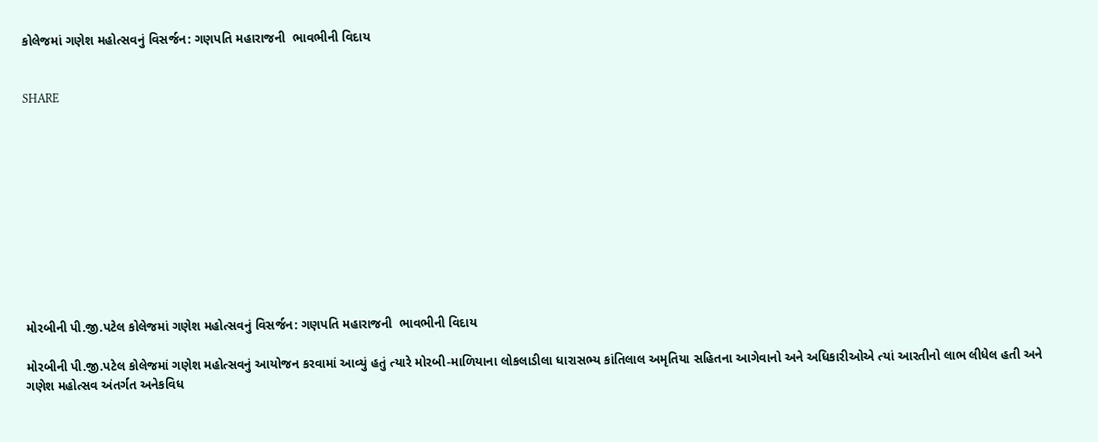કોલેજમાં ગણેશ મહોત્સવનું વિસર્જન: ગણપતિ મહારાજની  ભાવભીની વિદાય


SHARE











મોરબીની પી.જી.પટેલ કોલેજમાં ગણેશ મહોત્સવનું વિસર્જન: ગણપતિ મહારાજની  ભાવભીની વિદાય

મોરબીની પી.જી.પટેલ કોલેજમાં ગણેશ મહોત્સવનું આયોજન કરવામાં આવ્યું હતું ત્યારે મોરબી-માળિયાના લોકલાડીલા ધારાસભ્ય કાંતિલાલ અમૃતિયા સહિતના આગેવાનો અને અધિકારીઓએ ત્યાં આરતીનો લાભ લીધેલ હતી અને ગણેશ મહોત્સવ અંતર્ગત અનેકવિધ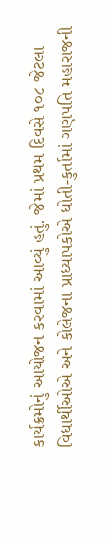કાર્યક્રમોનું આયોજન કરવામાં આવ્યું હતું. જેમાં પ્રથમ દિવસે ૧૦૮ જેટલા વિધાર્થીઓએ અને કોલેજના પ્રાધ્યાપકોએ ધોતી-કુર્તામાં ગણપતિ મહારાજની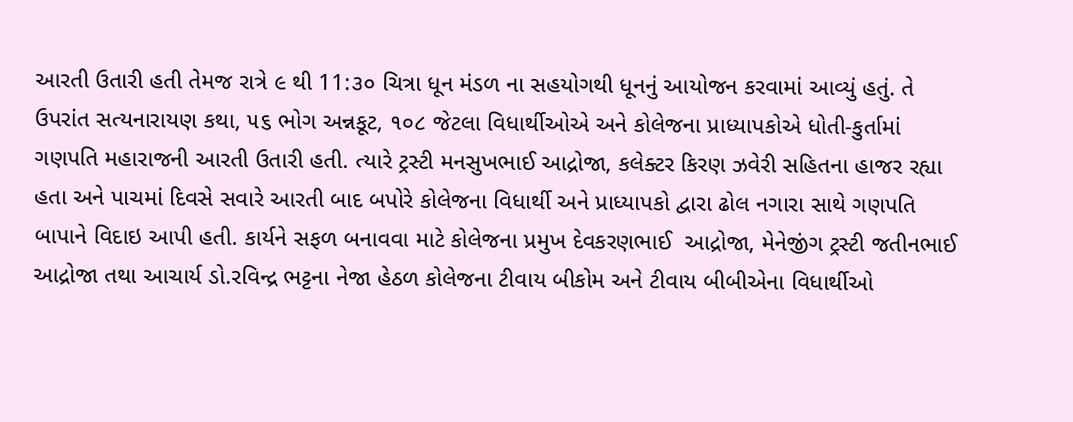આરતી ઉતારી હતી તેમજ રાત્રે ૯ થી 11:૩૦ ચિત્રા ધૂન મંડળ ના સહયોગથી ધૂનનું આયોજન કરવામાં આવ્યું હતું. તે ઉપરાંત સત્યનારાયણ કથા, ૫૬ ભોગ અન્નકૂટ, ૧૦૮ જેટલા વિધાર્થીઓએ અને કોલેજના પ્રાધ્યાપકોએ ધોતી-કુર્તામાં ગણપતિ મહારાજની આરતી ઉતારી હતી. ત્યારે ટ્રસ્ટી મનસુખભાઈ આદ્રોજા, કલેક્ટર કિરણ ઝવેરી સહિતના હાજર રહ્યા હતા અને પાચમાં દિવસે સવારે આરતી બાદ બપોરે કોલેજના વિધાર્થી અને પ્રાધ્યાપકો દ્વારા ઢોલ નગારા સાથે ગણપતિ બાપાને વિદાઇ આપી હતી. કાર્યને સફળ બનાવવા માટે કોલેજના પ્રમુખ દેવકરણભાઈ  આદ્રોજા, મેનેજીંગ ટ્રસ્ટી જતીનભાઈ આદ્રોજા તથા આચાર્ય ડો.રવિન્દ્ર ભટ્ટના નેજા હેઠળ કોલેજના ટીવાય બીકોમ અને ટીવાય બીબીએના વિધાર્થીઓ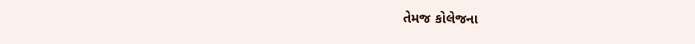તેમજ કોલેજના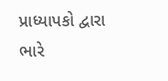પ્રાધ્યાપકો દ્વારા ભારે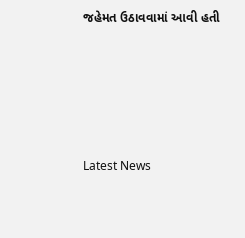જહેમત ઉઠાવવામાં આવી હતી






Latest News